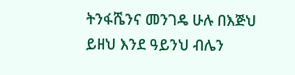ትንፋሼንና መንገዴ ሁሉ በእጅህ ይዘህ እንደ ዓይንህ ብሌን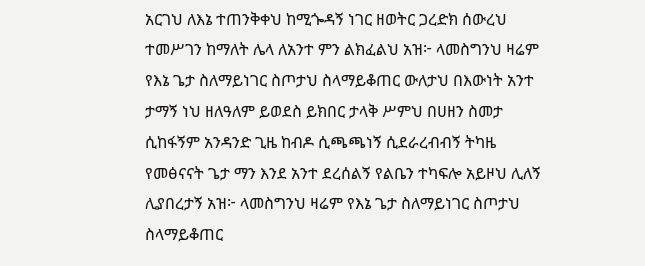አርገህ ለእኔ ተጠንቅቀህ ከሚጐዳኝ ነገር ዘወትር ጋረድክ ሰውረህ ተመሥገን ከማለት ሌላ ለአንተ ምን ልክፈልህ አዝ፦ ላመስግንህ ዛሬም የእኔ ጌታ ስለማይነገር ስጦታህ ስላማይቆጠር ውለታህ በእውነት አንተ ታማኝ ነህ ዘለዓለም ይወደስ ይክበር ታላቅ ሥምህ በሀዘን ስመታ ሲከፋኝም አንዳንድ ጊዜ ከብዶ ሲጫጫነኝ ሲደራረብብኝ ትካዜ የመፅናናት ጌታ ማን እንደ አንተ ደረሰልኝ የልቤን ተካፍሎ አይዞህ ሊለኝ ሊያበረታኝ አዝ፦ ላመስግንህ ዛሬም የእኔ ጌታ ስለማይነገር ስጦታህ ስላማይቆጠር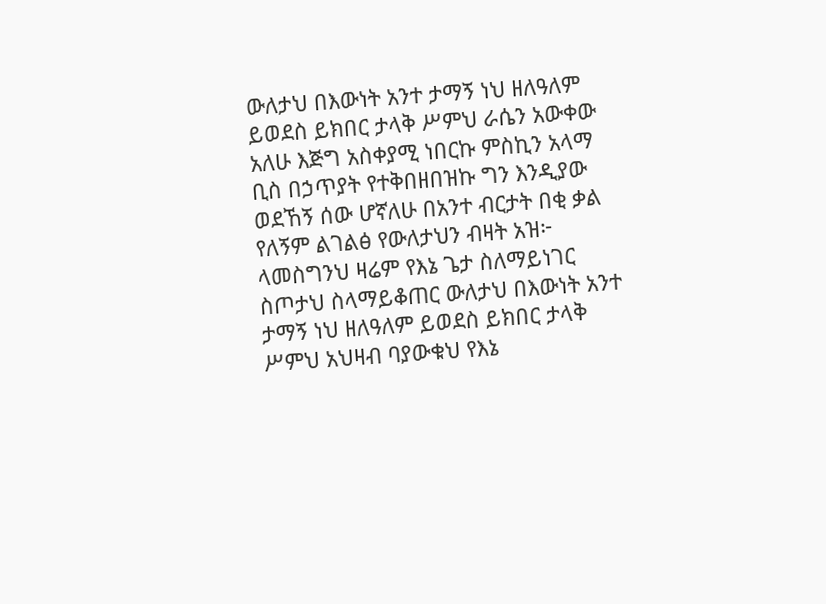ውለታህ በእውነት አንተ ታማኝ ነህ ዘለዓለም ይወደስ ይክበር ታላቅ ሥምህ ራሴን አውቀው አለሁ እጅግ አስቀያሚ ነበርኩ ምስኪን አላማ ቢስ በኃጥያት የተቅበዘበዝኩ ግን እንዲያው ወደኸኝ ሰው ሆኛለሁ በአንተ ብርታት በቂ ቃል የለኝም ልገልፅ የውለታህን ብዛት አዝ፦ ላመስግንህ ዛሬም የእኔ ጌታ ስለማይነገር ስጦታህ ስላማይቆጠር ውለታህ በእውነት አንተ ታማኝ ነህ ዘለዓለም ይወደስ ይክበር ታላቅ ሥምህ አህዛብ ባያውቁህ የእኔ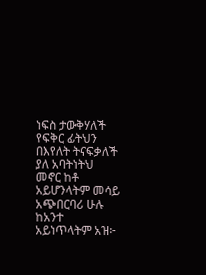ነፍስ ታውቅሃለች የፍቅር ፊትህን በእየለት ትናፍቃለች ያለ አባትነትህ መኖር ከቶ አይሆንላትም መሳይ አጭበርባሪ ሁሉ ከአንተ አይነጥላትም አዝ፦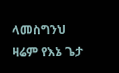ላመስግንህ ዛሬም የእኔ ጌታ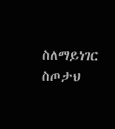ስለማይነገር ስጦታህ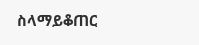ስላማይቆጠር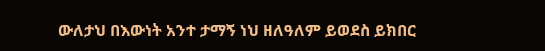ውለታህ በእውነት አንተ ታማኝ ነህ ዘለዓለም ይወደስ ይክበር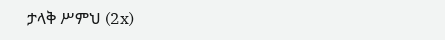ታላቅ ሥምህ (2x)